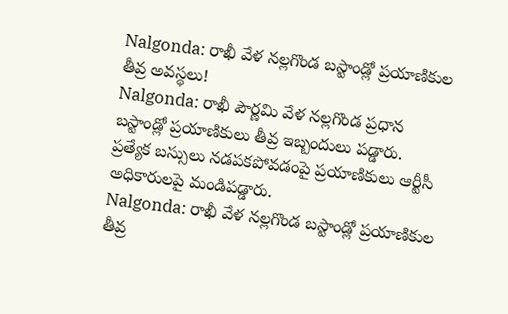Nalgonda: రాఖీ వేళ నల్లగొండ బస్టాండ్లో ప్రయాణికుల తీవ్ర అవస్థలు!
Nalgonda: రాఖీ పౌర్ణమి వేళ నల్లగొండ ప్రధాన బస్టాండ్లో ప్రయాణికులు తీవ్ర ఇబ్బందులు పడ్డారు. ప్రత్యేక బస్సులు నడపకపోవడంపై ప్రయాణికులు ఆర్టీసీ అధికారులపై మండిపడ్డారు.
Nalgonda: రాఖీ వేళ నల్లగొండ బస్టాండ్లో ప్రయాణికుల తీవ్ర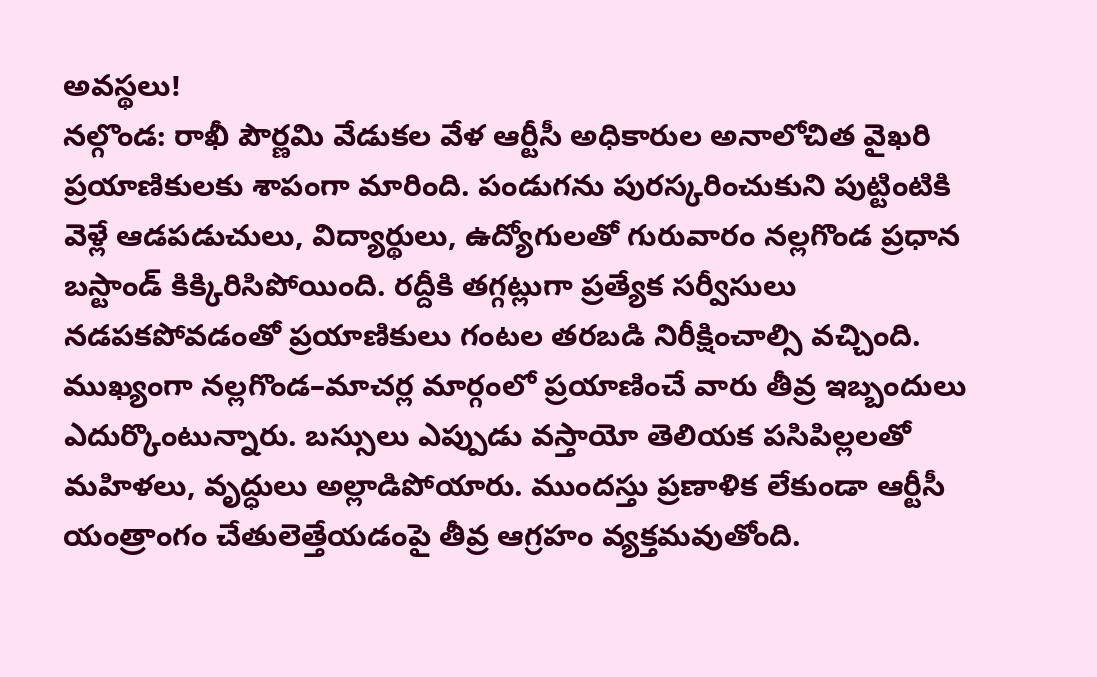అవస్థలు!
నల్గొండ: రాఖీ పౌర్ణమి వేడుకల వేళ ఆర్టీసీ అధికారుల అనాలోచిత వైఖరి ప్రయాణికులకు శాపంగా మారింది. పండుగను పురస్కరించుకుని పుట్టింటికి వెళ్లే ఆడపడుచులు, విద్యార్థులు, ఉద్యోగులతో గురువారం నల్లగొండ ప్రధాన బస్టాండ్ కిక్కిరిసిపోయింది. రద్దీకి తగ్గట్లుగా ప్రత్యేక సర్వీసులు నడపకపోవడంతో ప్రయాణికులు గంటల తరబడి నిరీక్షించాల్సి వచ్చింది.
ముఖ్యంగా నల్లగొండ–మాచర్ల మార్గంలో ప్రయాణించే వారు తీవ్ర ఇబ్బందులు ఎదుర్కొంటున్నారు. బస్సులు ఎప్పుడు వస్తాయో తెలియక పసిపిల్లలతో మహిళలు, వృద్ధులు అల్లాడిపోయారు. ముందస్తు ప్రణాళిక లేకుండా ఆర్టీసీ యంత్రాంగం చేతులెత్తేయడంపై తీవ్ర ఆగ్రహం వ్యక్తమవుతోంది.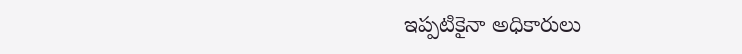ఇప్పటికైనా అధికారులు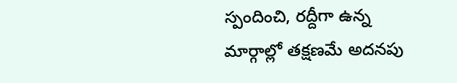స్పందించి, రద్దీగా ఉన్న మార్గాల్లో తక్షణమే అదనపు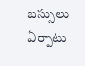బస్సులు ఏర్పాటు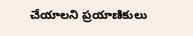చేయాలని ప్రయాణికులు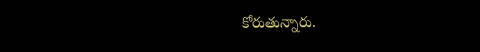కోరుతున్నారు.